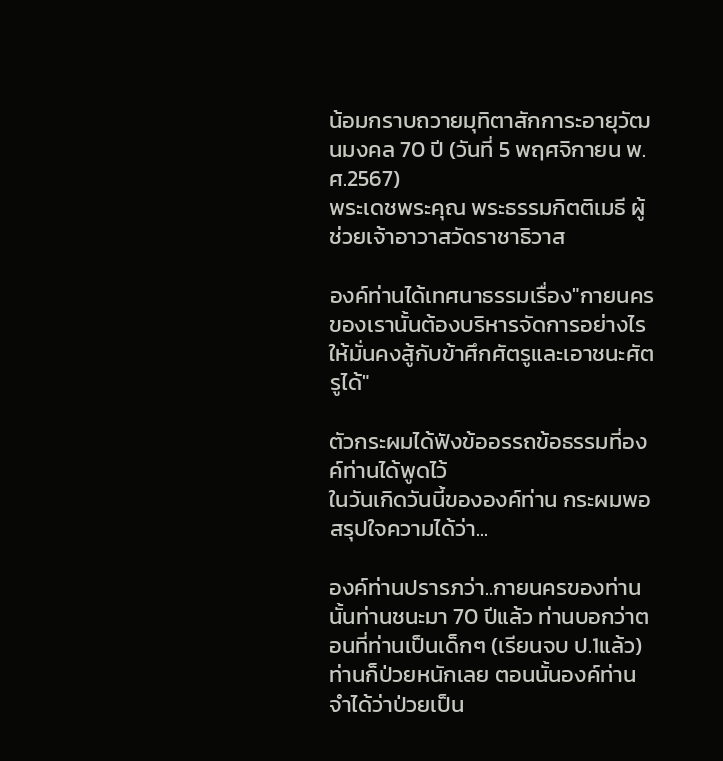น้อมกราบถวายมุทิตาสักการะอายุวัฒนมงคล 70 ปี (วันที่ 5 พฤศจิกายน พ.ศ.2567)
พระเดชพระคุณ พระธรรมกิตติเมธี ผู้ช่วยเจ้าอาวาสวัดราชาธิวาส

องค์ท่านได้เทศนาธรรมเรื่อง"กายนครของเรานั้นต้องบริหารจัดการอย่างไรให้มั่นคงสู้กับข้าศึกศัตรูและเอาชนะศัตรูได้"

ตัวกระผมได้ฟังข้ออรรถข้อธรรมที่องค์ท่านได้พูดไว้
ในวันเกิดวันนี้ขององค์ท่าน กระผมพอสรุปใจความได้ว่า...

องค์ท่านปรารภว่า..กายนครของท่านนั้นท่านชนะมา 70 ปีแล้ว ท่านบอกว่าตอนที่ท่านเป็นเด็กๆ (เรียนจบ ป.1แล้ว) ท่านก็ป่วยหนักเลย ตอนนั้นองค์ท่านจำได้ว่าป่วยเป็น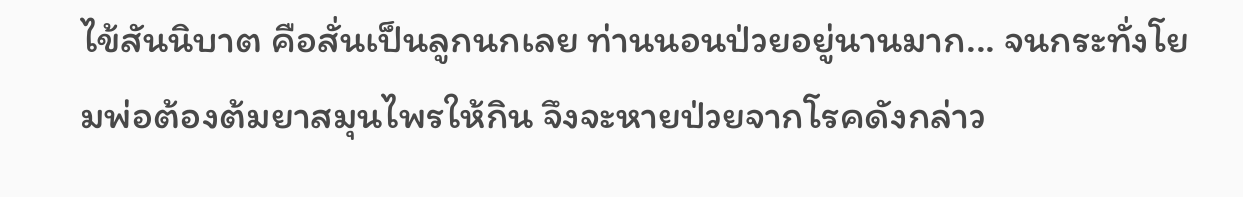ไข้สันนิบาต คือสั่นเป็นลูกนกเลย ท่านนอนป่วยอยู่นานมาก... จนกระทั่งโยมพ่อต้องต้มยาสมุนไพรให้กิน จึงจะหายป่วยจากโรคดังกล่าว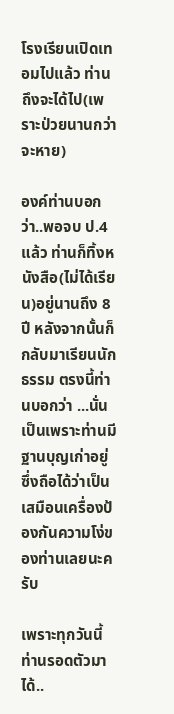โรงเรียนเปิดเทอมไปแล้ว ท่านถึงจะได้ไป(เพราะป่วยนานกว่าจะหาย)

องค์ท่านบอกว่า..พอจบ ป.4 แล้ว ท่านก็ทิ้งหนังสือ(ไม่ได้เรียน)อยู่นานถึง 8 ปี หลังจากนั้นก็กลับมาเรียนนักธรรม ตรงนี้ท่านบอกว่า ...นั่นเป็นเพราะท่านมีฐานบุญเก่าอยู่ ซึ่งถือได้ว่าเป็นเสมือนเครื่องป้องกันความโง่ของท่านเลยนะครับ

เพราะทุกวันนี้ท่านรอดตัวมาได้..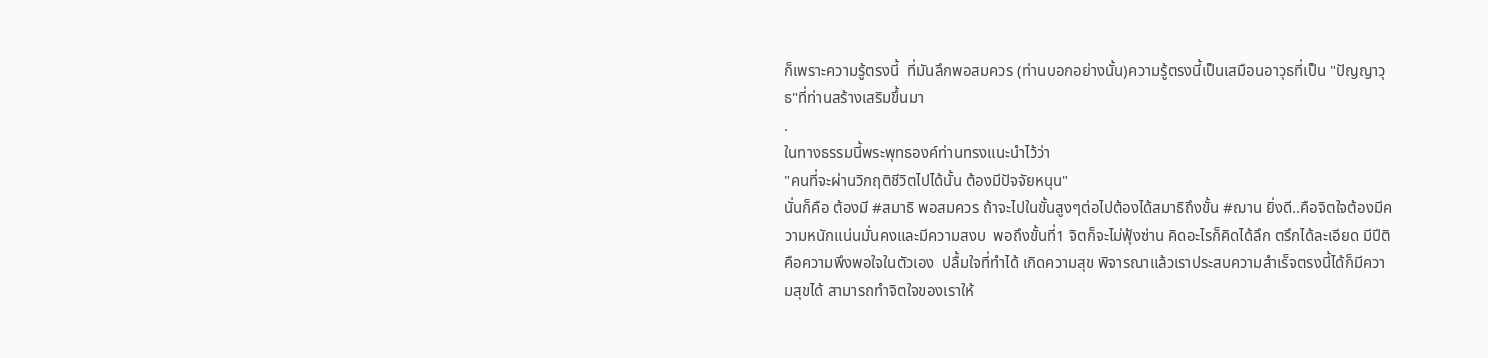ก็เพราะความรู้ตรงนี้  ที่มันลึกพอสมควร (ท่านบอกอย่างนั้น)ความรู้ตรงนี้เป็นเสมือนอาวุธที่เป็น "ปัญญาวุธ"ที่ท่านสร้างเสริมขึ้นมา
.
ในทางธรรมนี้พระพุทธองค์ท่านทรงแนะนำไว้ว่า
"คนที่จะผ่านวิกฤติชีวิตไปได้นั้น ต้องมีปัจจัยหนุน"
นั่นก็คือ ต้องมี #สมาธิ พอสมควร ถ้าจะไปในขั้นสูงๆต่อไปต้องได้สมาธิถึงขั้น #ฌาน ยิ่งดี..คือจิตใจต้องมีความหนักแน่นมั่นคงและมีความสงบ  พอถึงขั้นที่1 จิตก็จะไม่ฟุ้งซ่าน คิดอะไรก็คิดได้ลึก ตรึกได้ละเอียด มีปีติคือความพึงพอใจในตัวเอง  ปลื้มใจที่ทำได้ เกิดความสุข พิจารณาแล้วเราประสบความสำเร็จตรงนี้ได้ก็มีความสุขได้ สามารถทำจิตใจของเราให้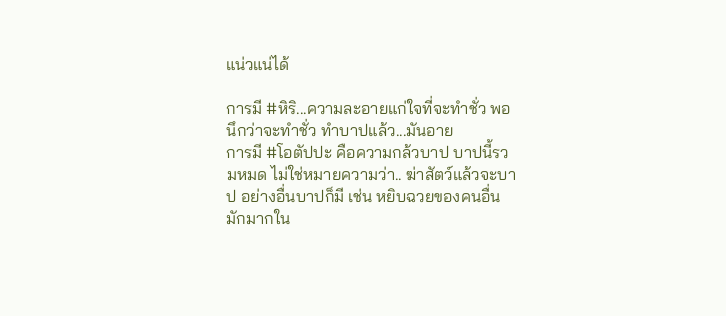แน่วแน่ได้

การมี #หิริ...ความละอายแก่ใจที่จะทำชั่ว พอนึกว่าจะทำชั่ว ทำบาปแล้ว...มันอาย
การมี #โอตัปปะ คือความกล้วบาป บาปนี้รวมหมด ไม่ใช่หมายความว่า.. ฆ่าสัตว์แล้วจะบาป อย่างอื่นบาปก็มี เช่น หยิบฉวยของคนอื่น มักมากใน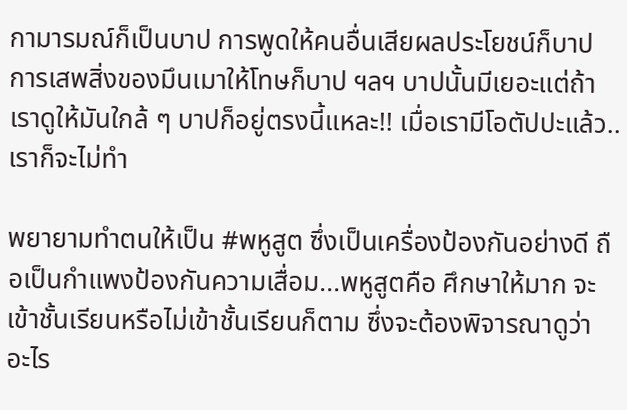กามารมณ์ก็เป็นบาป การพูดให้คนอื่นเสียผลประโยชน์ก็บาป การเสพสิ่งของมึนเมาให้โทษก็บาป ฯลฯ บาปนั้นมีเยอะแต่ถ้าเราดูให้มันใกล้ ๆ บาปก็อยู่ตรงนี้แหละ!! เมื่อเรามีโอตัปปะแล้ว..เราก็จะไม่ทำ

พยายามทำตนให้เป็น #พหูสูต ซึ่งเป็นเครื่องป้องกันอย่างดี ถือเป็นกำแพงป้องกันความเสื่อม...พหูสูตคือ ศึกษาให้มาก จะเข้าชั้นเรียนหรือไม่เข้าชั้นเรียนก็ตาม ซึ่งจะต้องพิจารณาดูว่า อะไร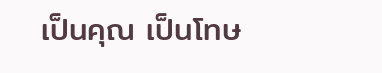เป็นคุณ เป็นโทษ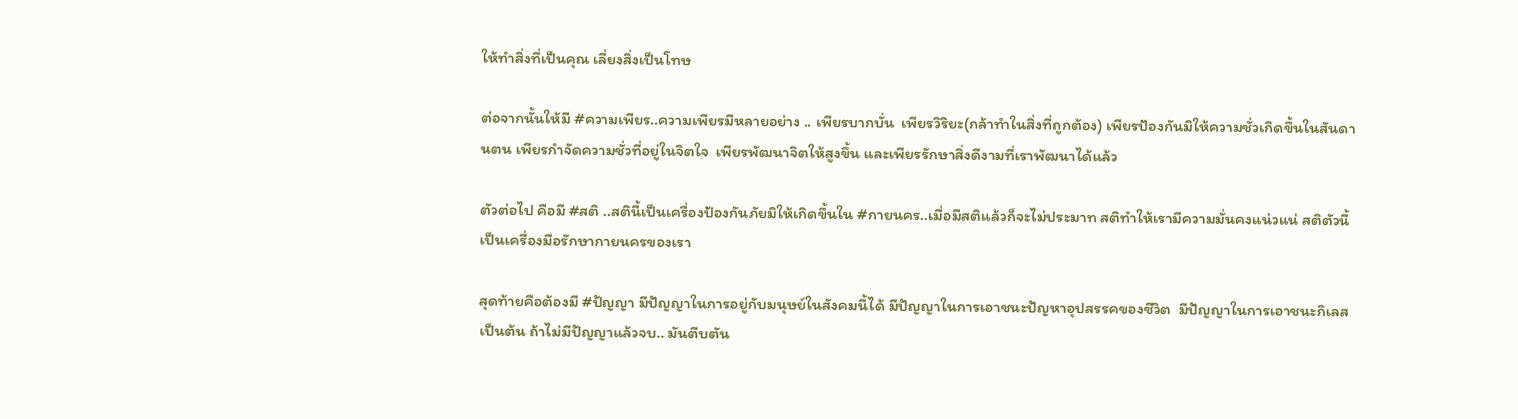ให้ทำสิ่งที่เป็นคุณ เลี่ยงสิ่งเป็นโทษ

ต่อจากนั้นให้มี #ความเพียร..ความเพียรมีหลายอย่าง .. เพียรบากบั่น  เพียรวิริยะ(กล้าทำในสิ่งที่ถูกต้อง) เพียรป้องกันมิให้ความชั่วเกิดขึ้นในสันดานตน เพียรกำจัดความชั่วที่อยู่ในจิตใจ  เพียรพัฒนาจิตให้สูงขึ้น และเพียรรักษาสิ่งดีงามที่เราพัฒนาได้แล้ว

ตัวต่อไป คือมี #สติ ..สตินี้เป็นเครื่องป้องกันภัยมิให้เกิดขึ้นใน #กายนคร..เมื่อมีสติแล้วก็จะไม่ประมาท สติทำให้เรามีความมั่นคงแน่วแน่ สติตัวนี้เป็นเครื่องมือรักษากายนครของเรา

สุดท้ายคือต้องมี #ปัญญา มีปัญญาในการอยู่กับมนุษย์ในสังคมนี้ได้ มีปัญญาในการเอาชนะปัญหาอุปสรรคของชีวิต  มีปัญญาในการเอาชนะกิเลส เป็นต้น ถ้าไม่มีปัญญาแล้วจบ.. มันตีบตัน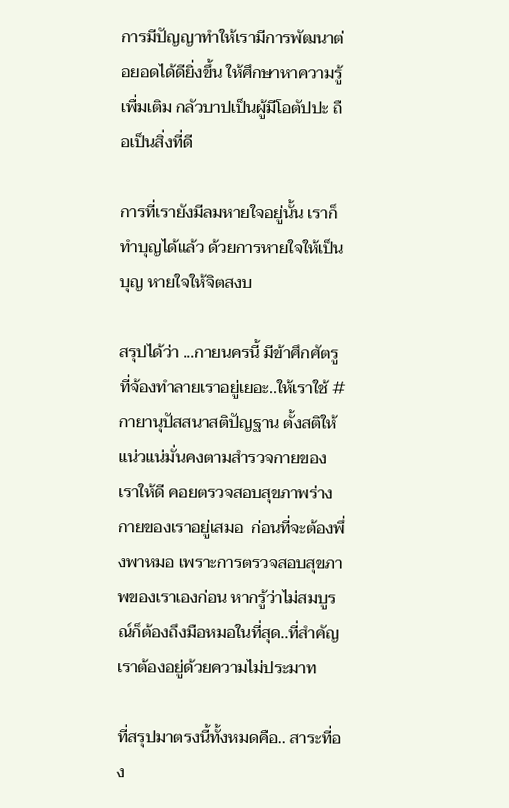การมีปัญญาทำให้เรามีการพัฒนาต่อยอดได้ดียิ่งขึ้น ให้ศึกษาหาความรู้เพื่มเติม กลัวบาปเป็นผู้มีโอตัปปะ ถือเป็นสิ่งที่ดี

การที่เรายังมีลมหายใจอยู่นั้น เราก็ทำบุญได้แล้ว ด้วยการหายใจให้เป็นบุญ หายใจให้จิตสงบ

สรุปได้ว่า ...กายนครนี้ มีข้าศึกศัตรูที่จ้องทำลายเราอยู่เยอะ..ให้เราใช้ #กายานุปัสสนาสติปัญฐาน ตั้งสติให้แน่วแน่มั่นคงตามสำรวจกายของเราให้ดี คอยตรวจสอบสุขภาพร่างกายของเราอยู่เสมอ  ก่อนที่จะต้องพึ่งพาหมอ เพราะการตรวจสอบสุขภาพของเราเองก่อน หากรู้ว่าไม่สมบูรณ์ก็ต้องถึงมือหมอในที่สุด..ที่สำคัญ เราต้องอยู่ด้วยความไม่ประมาท

ที่สรุปมาตรงนี้ทั้งหมดคือ.. สาระที่อง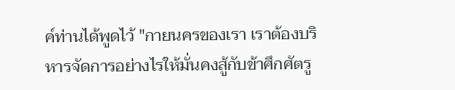ค์ท่านได้พูดไว้ "กายนครของเรา เราต้องบริหารจัดการอย่างไรให้มั่นคงสู้กับข้าศึกศัตรู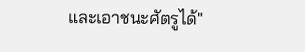และเอาชนะศัตรูได้"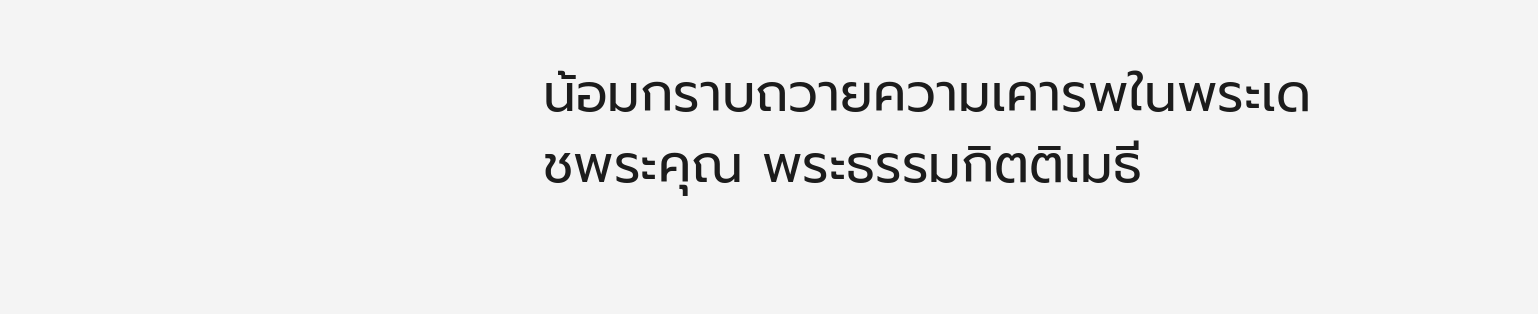น้อมกราบถวายความเคารพในพระเดชพระคุณ พระธรรมกิตติเมธี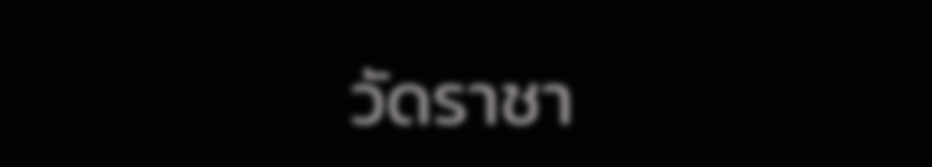วัดราชา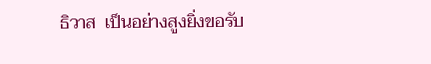ธิวาส  เป็นอย่างสูงยิ่งขอรับ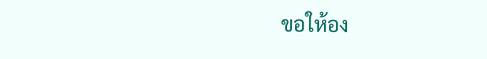ขอให้อง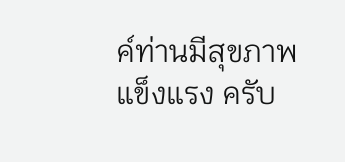ค์ท่านมีสุขภาพแข็งแรง ครับ